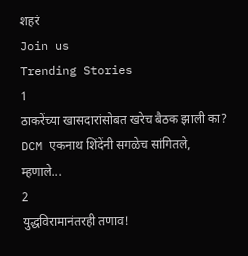शहरं
Join us
Trending Stories
1
ठाकरेंच्या खासदारांसोबत खरेच बैठक झाली का? DCM एकनाथ शिंदेंनी सगळेच सांगितले, म्हणाले...
2
युद्धविरामानंतरही तणाव!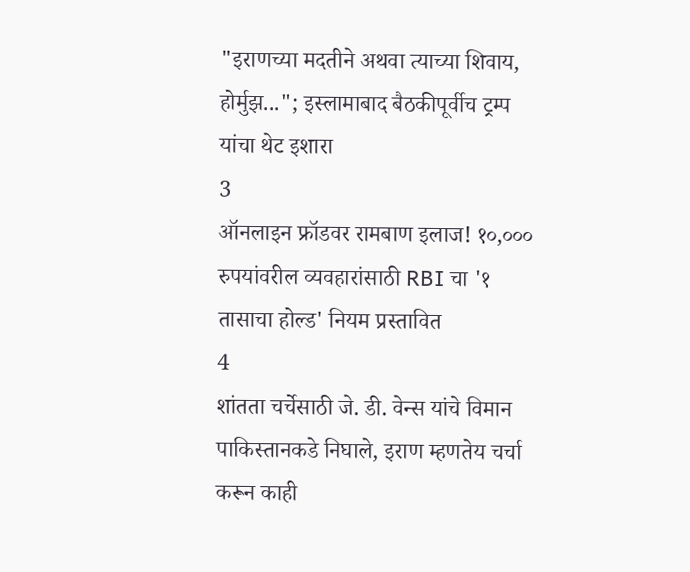"इराणच्या मदतीने अथवा त्याच्या शिवाय, होर्मुझ..."; इस्लामाबाद बैठकीपूर्वीच ट्रम्प यांचा थेट इशारा
3
ऑनलाइन फ्रॉडवर रामबाण इलाज! १०,००० रुपयांवरील व्यवहारांसाठी RBI चा '१ तासाचा होल्ड' नियम प्रस्तावित
4
शांतता चर्चेसाठी जे. डी. वेन्स यांचे विमान पाकिस्तानकडे निघाले, इराण म्हणतेय चर्चा करून काही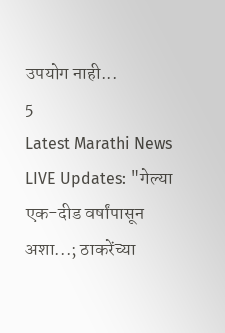उपयोग नाही...
5
Latest Marathi News LIVE Updates: "गेल्या एक-दीड वर्षांपासून अशा...; ठाकरेंच्या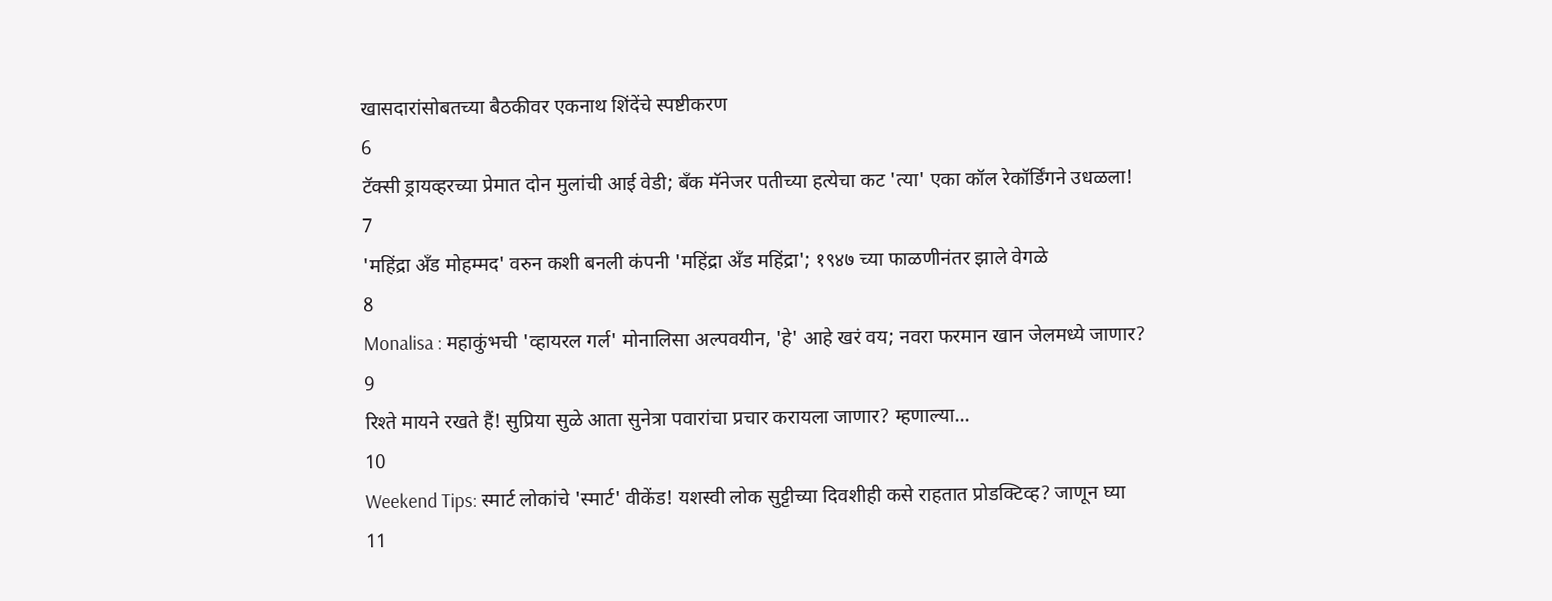खासदारांसोबतच्या बैठकीवर एकनाथ शिंदेंचे स्पष्टीकरण
6
टॅक्सी ड्रायव्हरच्या प्रेमात दोन मुलांची आई वेडी; बँक मॅनेजर पतीच्या हत्येचा कट 'त्या' एका कॉल रेकॉर्डिंगने उधळला!
7
'महिंद्रा अँड मोहम्मद' वरुन कशी बनली कंपनी 'महिंद्रा अँड महिंद्रा'; १९४७ च्या फाळणीनंतर झाले वेगळे
8
Monalisa : महाकुंभची 'व्हायरल गर्ल' मोनालिसा अल्पवयीन, 'हे' आहे खरं वय; नवरा फरमान खान जेलमध्ये जाणार?
9
रिश्ते मायने रखते हैं! सुप्रिया सुळे आता सुनेत्रा पवारांचा प्रचार करायला जाणार? म्हणाल्या...
10
Weekend Tips: स्मार्ट लोकांचे 'स्मार्ट' वीकेंड! यशस्वी लोक सुट्टीच्या दिवशीही कसे राहतात प्रोडक्टिव्ह? जाणून घ्या
11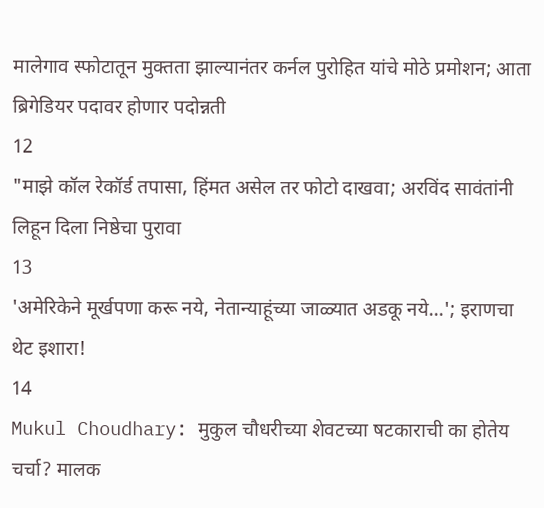मालेगाव स्फोटातून मुक्तता झाल्यानंतर कर्नल पुरोहित यांचे मोठे प्रमोशन; आता ब्रिगेडियर पदावर होणार पदोन्नती
12
"माझे कॉल रेकॉर्ड तपासा, हिंमत असेल तर फोटो दाखवा; अरविंद सावंतांनी लिहून दिला निष्ठेचा पुरावा
13
'अमेरिकेने मूर्खपणा करू नये, नेतान्याहूंच्या जाळ्यात अडकू नये...'; इराणचा थेट इशारा!
14
Mukul Choudhary: मुकुल चौधरीच्या शेवटच्या षटकाराची का होतेय चर्चा? मालक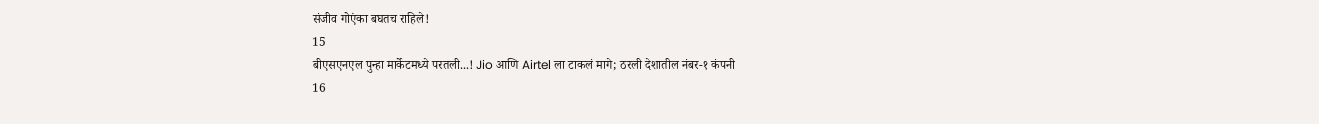संजीव गोएंका बघतच राहिले!
15
बीएसएनएल पुन्हा मार्केटमध्ये परतली...! Jio आणि Airtel ला टाकलं मागे; ठरली देशातील नंबर-१ कंपनी
16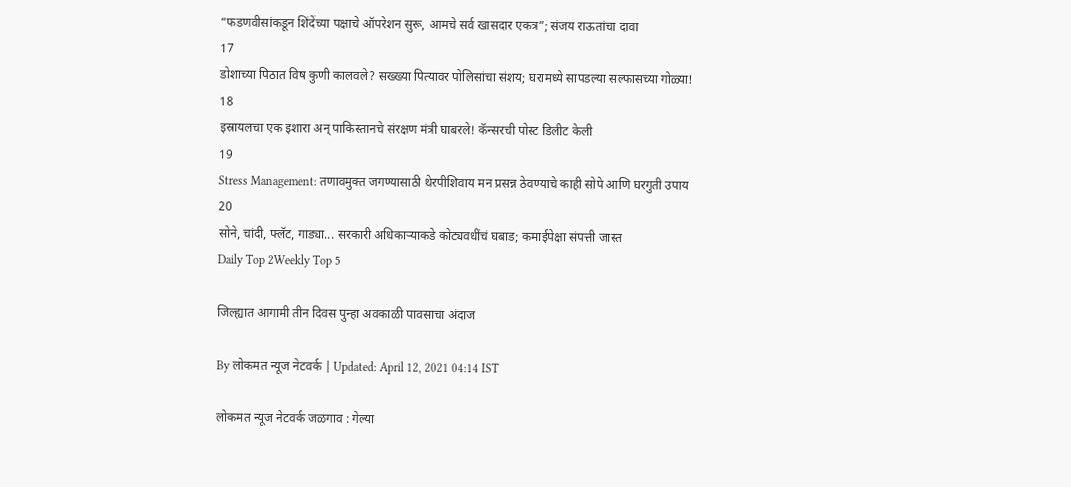“फडणवीसांकडून शिंदेंच्या पक्षाचे ऑपरेशन सुरू, आमचे सर्व खासदार एकत्र”; संजय राऊतांचा दावा
17
डोशाच्या पिठात विष कुणी कालवले? सख्ख्या पित्यावर पोलिसांचा संशय; घरामध्ये सापडल्या सल्फासच्या गोळ्या!
18
इस्रायलचा एक इशारा अन् पाकिस्तानचे संरक्षण मंत्री घाबरले! कॅन्सरची पोस्ट डिलीट केली
19
Stress Management: तणावमुक्त जगण्यासाठी थेरपीशिवाय मन प्रसन्न ठेवण्याचे काही सोपे आणि घरगुती उपाय
20
सोने, चांदी, फ्लॅट, गाड्या... सरकारी अधिकाऱ्याकडे कोट्यवधींचं घबाड; कमाईपेक्षा संपत्ती जास्त
Daily Top 2Weekly Top 5

जिल्ह्यात आगामी तीन दिवस पुन्हा अवकाळी पावसाचा अंदाज

By लोकमत न्यूज नेटवर्क | Updated: April 12, 2021 04:14 IST

लोकमत न्यूज नेटवर्क जळगाव : गेल्या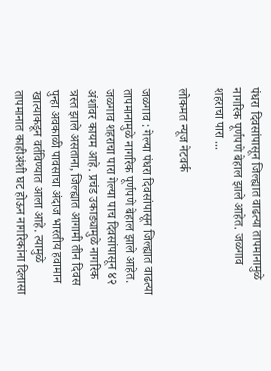पंधरा दिवसांपासून जिल्ह्यात वाढत्या तापमानामुळे नागरिक पूर्णपणे बेहाल झाले आहेत. जळगाव शहराचा पारा ...

लोकमत न्यूज नेटवर्क

जळगाव : गेल्या पंधरा दिवसांपासून जिल्ह्यात वाढत्या तापमानामुळे नागरिक पूर्णपणे बेहाल झाले आहेत. जळगाव शहराचा पारा गेल्या पाच दिवसांपासून ४२ अंशांवर कायम आहे. प्रचंड उकाड्यामुळे नागरिक त्रस्त झाले असताना, जिल्ह्यात आगामी तीन दिवस पुन्हा अवकाळी पावसाचा अंदाज भारतीय हवामान खात्याकडून वर्तविण्यात आला आहे. त्यामुळे तापमानात काहीअंशी घट होऊन नागरिकांना दिलासा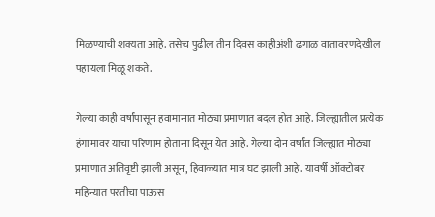मिळण्याची शक्यता आहे. तसेच पुढील तीन दिवस काहीअंशी ढगाळ वातावरणदेखील पहायला मिळू शकते.

गेल्या काही वर्षांपासून हवामानात मोठ्या प्रमाणात बदल होत आहे. जिल्ह्यातील प्रत्येक हंगामावर याचा परिणाम होताना दिसून येत आहे. गेल्या दोन वर्षांत जिल्ह्यात मोठ्या प्रमाणात अतिवृष्टी झाली असून, हिवाळ्यात मात्र घट झाली आहे. यावर्षी ऑक्टोबर महिन्यात परतीचा पाऊस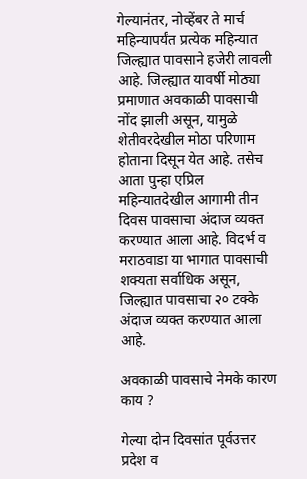गेल्यानंतर, नोव्हेंबर ते मार्च महिन्यापर्यंत प्रत्येक महिन्यात जिल्ह्यात पावसाने हजेरी लावली आहे. जिल्ह्यात यावर्षी मोठ्या प्रमाणात अवकाळी पावसाची नोंद झाली असून, यामुळे शेतीवरदेखील मोठा परिणाम होताना दिसून येत आहे. तसेच आता पुन्हा एप्रिल महिन्यातदेखील आगामी तीन दिवस पावसाचा अंदाज व्यक्त करण्यात आला आहे. विदर्भ व मराठवाडा या भागात पावसाची शक्यता सर्वाधिक असून, जिल्ह्यात पावसाचा २० टक्के अंदाज व्यक्त करण्यात आला आहे.

अवकाळी पावसाचे नेमके कारण काय ?

गेल्या दोन दिवसांत पूर्वउत्तर प्रदेश व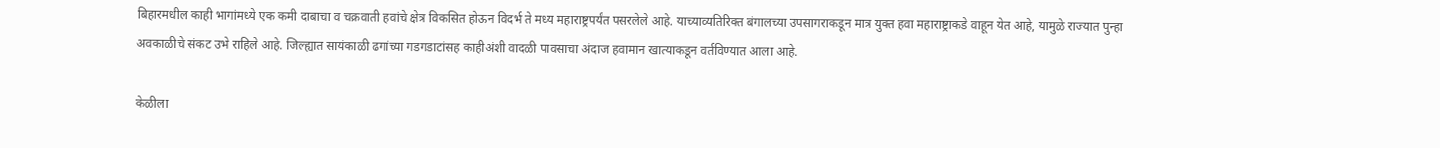बिहारमधील काही भागांमध्ये एक कमी दाबाचा व चक्रवाती हवांचे क्षेत्र विकसित होऊन विदर्भ ते मध्य महाराष्ट्रपर्यंत पसरलेले आहे. याच्याव्यतिरिक्त बंगालच्या उपसागराकडून मात्र युक्त हवा महाराष्ट्राकडे वाहून येत आहे, यामुळे राज्यात पुन्हा अवकाळीचे संकट उभे राहिले आहे. जिल्ह्यात सायंकाळी ढगांच्या गडगडाटांसह काहीअंशी वादळी पावसाचा अंदाज हवामान खात्याकडून वर्तविण्यात आला आहे.

केळीला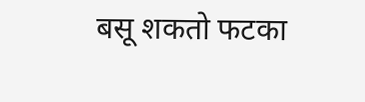बसू शकतो फटका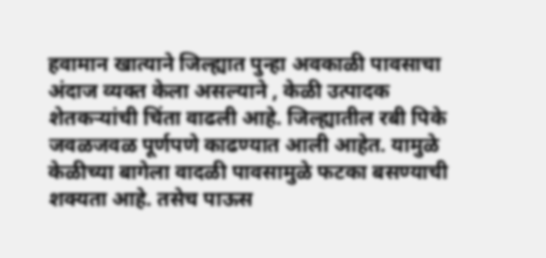हवामान खात्याने जिल्ह्यात पुन्हा अवकाळी पावसाचा अंदाज व्यक्त केला असल्याने , केळी उत्पादक शेतकऱ्यांची चिंता वाढली आहे. जिल्ह्यातील रबी पिके जवळजवळ पूर्णपणे काढण्यात आली आहेत. यामुळे केळीच्या बागेला वादळी पावसामुळे फटका बसण्याची शक्यता आहे. तसेच पाऊस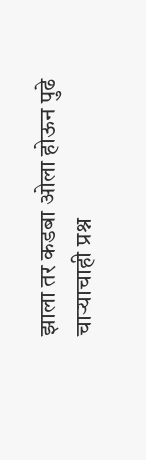झाला तर कडबा ओला होऊन पुढे चाऱ्याचाही प्रश्न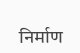निर्माण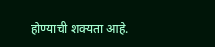होण्याची शक्यता आहे.